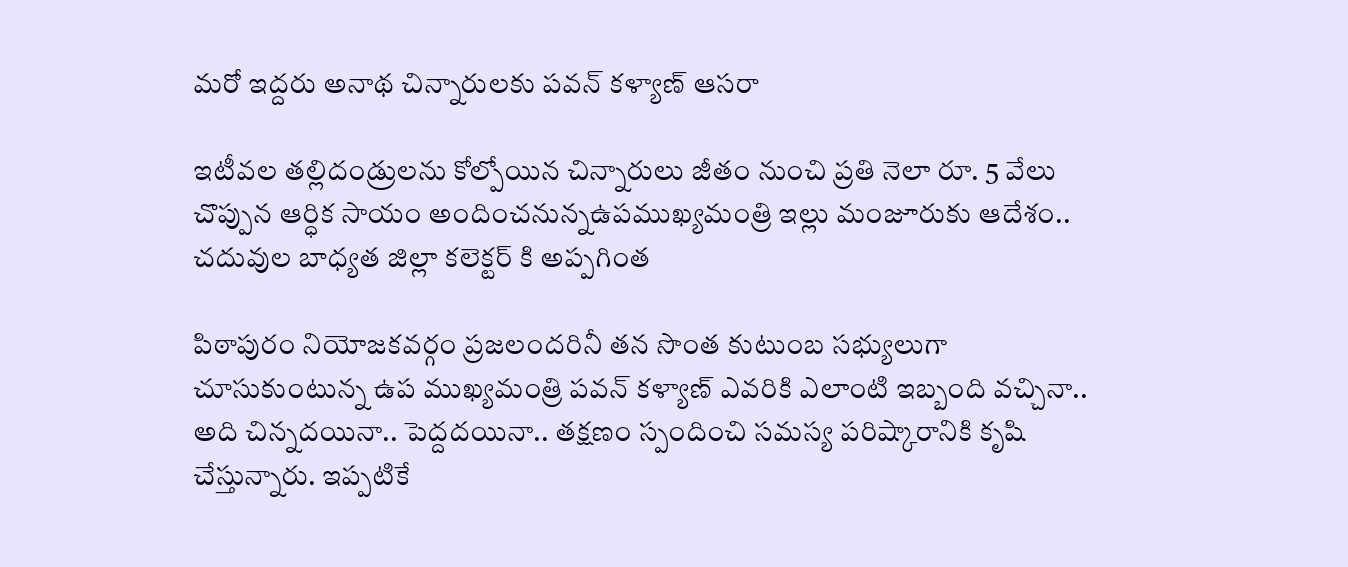మరో ఇద్దరు అనాథ చిన్నారులకు పవన్ కళ్యాణ్ ఆసరా

ఇటీవల తల్లిదండ్రులను కోల్పోయిన చిన్నారులు జీతం నుంచి ప్రతి నెలా రూ. 5 వేలు చొప్పున ఆర్ధిక సాయం అందించనున్నఉపముఖ్యమంత్రి ఇల్లు మంజూరుకు ఆదేశం.. చదువుల బాధ్యత జిల్లా కలెక్టర్ కి అప్పగింత

పిఠాపురం నియోజకవర్గం ప్రజలందరినీ తన సొంత కుటుంబ సభ్యులుగా చూసుకుంటున్న ఉప ముఖ్యమంత్రి పవన్ కళ్యాణ్ ఎవరికి ఎలాంటి ఇబ్బంది వచ్చినా.. అది చిన్నదయినా.. పెద్దదయినా.. తక్షణం స్పందించి సమస్య పరిష్కారానికి కృషి చేస్తున్నారు. ఇప్పటికే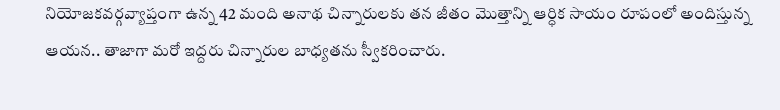నియోజకవర్గవ్యాప్తంగా ఉన్న 42 మంది అనాథ చిన్నారులకు తన జీతం మొత్తాన్ని ఆర్ధిక సాయం రూపంలో అందిస్తున్న ఆయన.. తాజాగా మరో ఇద్దరు చిన్నారుల బాధ్యతను స్వీకరించారు.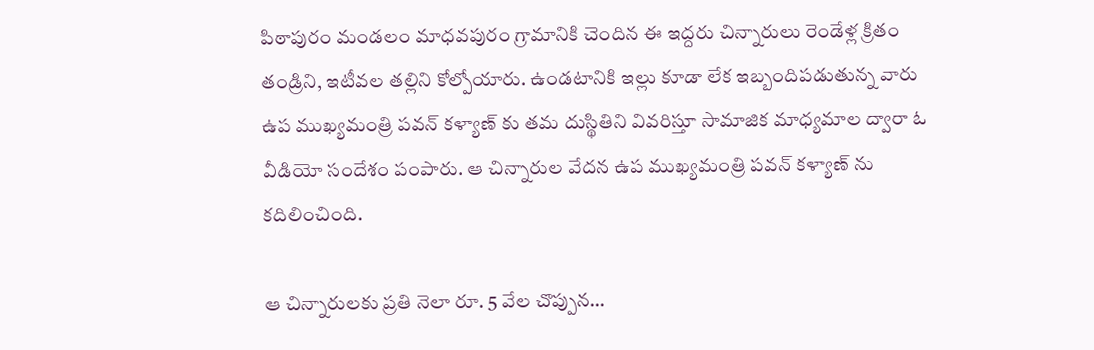పిఠాపురం మండలం మాధవపురం గ్రామానికి చెందిన ఈ ఇద్దరు చిన్నారులు రెండేళ్ల క్రితం తండ్రిని, ఇటీవల తల్లిని కోల్పోయారు. ఉండటానికి ఇల్లు కూడా లేక ఇబ్బందిపడుతున్న వారు ఉప ముఖ్యమంత్రి పవన్ కళ్యాణ్ కు తమ దుస్థితిని వివరిస్తూ సామాజిక మాధ్యమాల ద్వారా ఓ వీడియో సందేశం పంపారు. ఆ చిన్నారుల వేదన ఉప ముఖ్యమంత్రి పవన్ కళ్యాణ్ ను కదిలించింది.

ఆ చిన్నారులకు ప్రతి నెలా రూ. 5 వేల చొప్పున…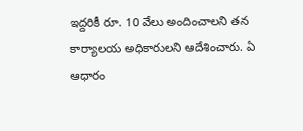ఇద్దరికీ రూ. 10 వేలు అందించాలని తన కార్యాలయ అధికారులని ఆదేశించారు. ఏ ఆధారం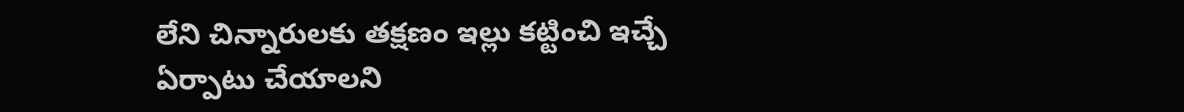లేని చిన్నారులకు తక్షణం ఇల్లు కట్టించి ఇచ్చే ఏర్పాటు చేయాలని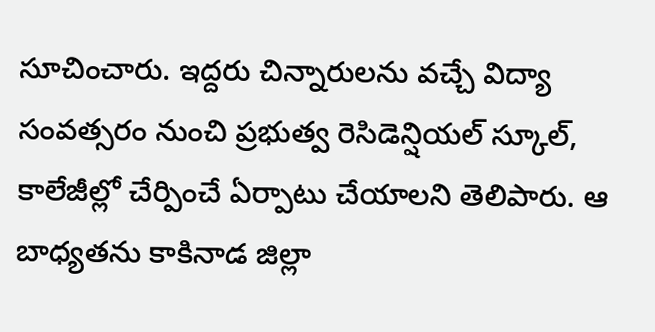సూచించారు. ఇద్దరు చిన్నారులను వచ్చే విద్యా సంవత్సరం నుంచి ప్రభుత్వ రెసిడెన్షియల్ స్కూల్, కాలేజీల్లో చేర్పించే ఏర్పాటు చేయాలని తెలిపారు. ఆ బాధ్యతను కాకినాడ జిల్లా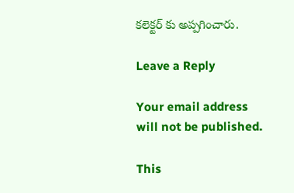కలెక్టర్ కు అప్పగించారు.

Leave a Reply

Your email address will not be published.

This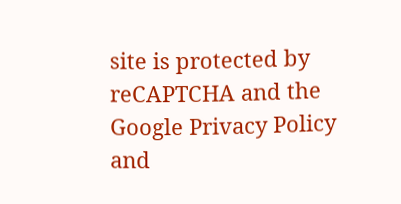site is protected by reCAPTCHA and the Google Privacy Policy and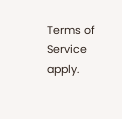Terms of Service apply.